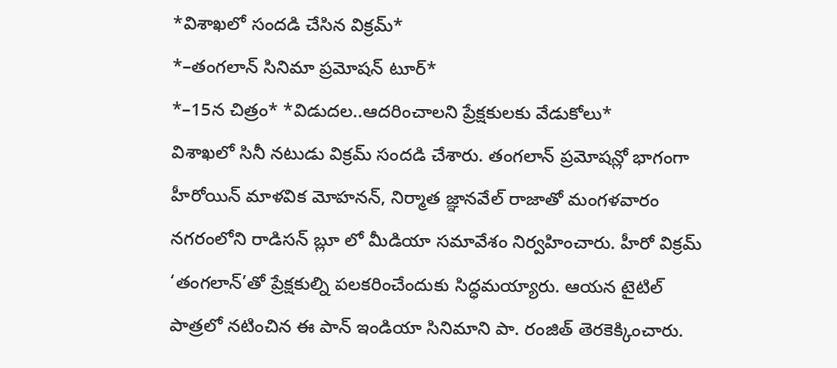*విశాఖలో సందడి చేసిన విక్రమ్*
*–తంగలాన్ సినిమా ప్రమోషన్ టూర్*
*–15న చిత్రం* *విడుదల..ఆదరించాలని ప్రేక్షకులకు వేడుకోలు*
విశాఖలో సినీ నటుడు విక్రమ్ సందడి చేశారు. తంగలాన్ ప్రమోషన్లో భాగంగా హీరోయిన్ మాళవిక మోహనన్, నిర్మాత జ్ఞానవేల్ రాజాతో మంగళవారం నగరంలోని రాడిసన్ బ్లూ లో మీడియా సమావేశం నిర్వహించారు. హీరో విక్రమ్ ‘తంగలాన్’తో ప్రేక్షకుల్ని పలకరించేందుకు సిద్ధమయ్యారు. ఆయన టైటిల్ పాత్రలో నటించిన ఈ పాన్ ఇండియా సినిమాని పా. రంజిత్ తెరకెక్కించారు.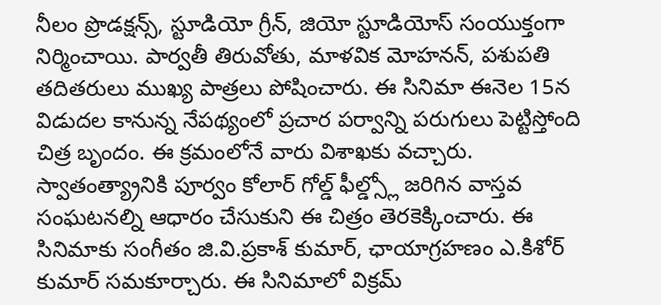నీలం ప్రొడక్షన్స్, స్టూడియో గ్రీన్, జియో స్టూడియోస్ సంయుక్తంగా నిర్మించాయి. పార్వతీ తిరువోతు, మాళవిక మోహనన్, పశుపతి తదితరులు ముఖ్య పాత్రలు పోషించారు. ఈ సినిమా ఈనెల 15న విడుదల కానున్న నేపథ్యంలో ప్రచార పర్వాన్ని పరుగులు పెట్టిస్తోంది చిత్ర బృందం. ఈ క్రమంలోనే వారు విశాఖకు వచ్చారు. స్వాతంత్య్రానికి పూర్వం కోలార్ గోల్డ్ ఫీల్డ్స్లో జరిగిన వాస్తవ సంఘటనల్ని ఆధారం చేసుకుని ఈ చిత్రం తెరకెక్కించారు. ఈ సినిమాకు సంగీతం జి.వి.ప్రకాశ్ కుమార్, ఛాయాగ్రహణం ఎ.కిశోర్ కుమార్ సమకూర్చారు. ఈ సినిమాలో విక్రమ్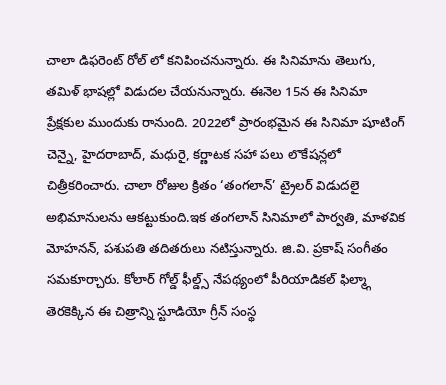చాలా డిఫరెంట్ రోల్ లో కనిపించనున్నారు. ఈ సినిమాను తెలుగు, తమిళ్ భాషల్లో విడుదల చేయనున్నారు. ఈనెల 15న ఈ సినిమా ప్రేక్షకుల ముందుకు రానుంది. 2022లో ప్రారంభమైన ఈ సినిమా షూటింగ్ చెన్నై, హైదరాబాద్, మధురై, కర్ణాటక సహా పలు లొకేషన్లలో చిత్రీకరించారు. చాలా రోజుల క్రితం ‘తంగలాన్’ ట్రైలర్ విడుదలై అభిమానులను ఆకట్టుకుంది.ఇక తంగలాన్ సినిమాలో పార్వతి, మాళవిక మోహనన్, పశుపతి తదితరులు నటిస్తున్నారు. జి.వి. ప్రకాష్ సంగీతం సమకూర్చారు. కోలార్ గోల్డ్ ఫీల్డ్స్ నేపథ్యంలో పీరియాడికల్ ఫిల్మ్గా తెరకెక్కిన ఈ చిత్రాన్ని స్టూడియో గ్రీన్ సంస్థ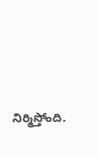నిర్మిస్తోంది.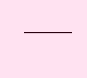———